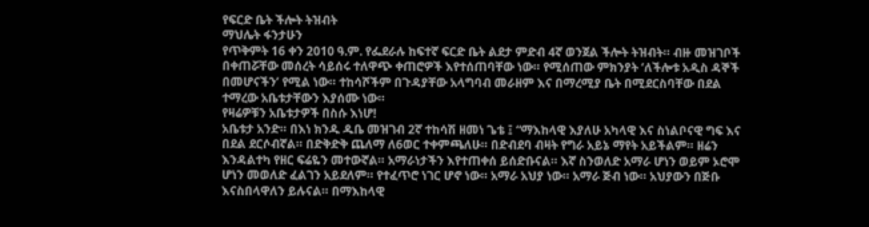የፍርድ ቤት ችሎት ትዝብት
ማህሌት ፋንታሁን
የጥቅምት 16 ቀን 2010 ዓ.ም. የፌደራሉ ከፍተኛ ፍርድ ቤት ልደታ ምድብ 4ኛ ወንጀል ችሎት ትዝብት። ብዙ መዝገቦች በቀጠሯቸው መሰረት ሳይሰሩ ተለዋጭ ቀጠሮዎች እየተሰጠባቸው ነው። የሚሰጠው ምክንያት ‘ለችሎቱ አዲስ ዳኞች በመሆናችን’ የሚል ነው። ተከሳሾችም በጉዳያቸው አላግባብ መራዘም እና በማረሚያ ቤት በሚደርስባቸው በደል ተማረው አቤቱታቸውን እያሰሙ ነው።
የዛሬዎቹን አቤቱታዎች በስሱ እነሆ!
አቤቱታ አንድ። በእነ ክንዱ ዱቤ መዝገብ 2ኛ ተከሳሽ ዘመነ ጌቴ ፤ “ማእከላዊ እያለሁ አካላዊ እና ስነልቦናዊ ግፍ እና በደል ደርሶብኛል። በድቅድቅ ጨለማ ለ6ወር ተቀምጫለሁ። በድብደባ ብዛት የግራ አይኔ ማየት አይችልም። ዘሬን እንዳልተካ የዘር ፍሬዬን መተውኛል። አማራነታችን እየተጠቀሰ ይሰድቡናል። እኛ ስንወለድ አማራ ሆነን ወይም ኦሮሞ ሆነን መወለድ ፈልገን አይደለም። የተፈጥሮ ነገር ሆኖ ነው። አማራ አህያ ነው። አማራ ጅብ ነው። አህያውን በጅቡ እናስበላዋለን ይሉናል። በማእከላዊ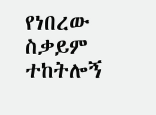የነበረው ስቃይም ተከትሎኝ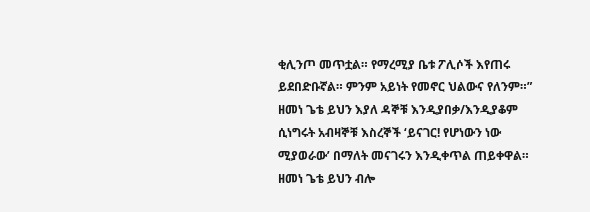ቂሊንጦ መጥቷል። የማረሚያ ቤቱ ፖሊሶች እየጠሩ ይደበድቡኛል። ምንም አይነት የመኖር ህልውና የለንም።” ዘመነ ጌቴ ይህን እያለ ዳኞቹ እንዲያበቃ/እንዲያቆም ሲነግሩት አብዛኞቹ እስረኞች ‘ይናገር! የሆነውን ነው ሚያወራው’ በማለት መናገሩን እንዲቀጥል ጠይቀዋል። ዘመነ ጌቴ ይህን ብሎ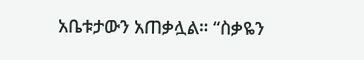አቤቱታውን አጠቃሏል። “ስቃዬን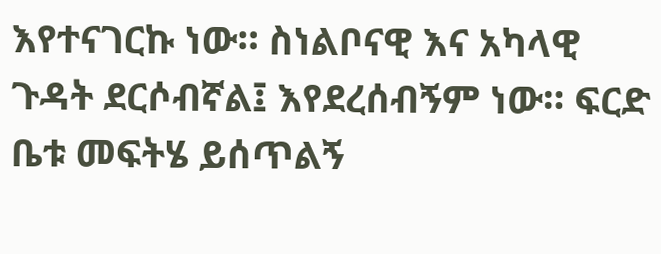እየተናገርኩ ነው። ስነልቦናዊ እና አካላዊ ጉዳት ደርሶብኛል፤ እየደረሰብኝም ነው። ፍርድ ቤቱ መፍትሄ ይሰጥልኝ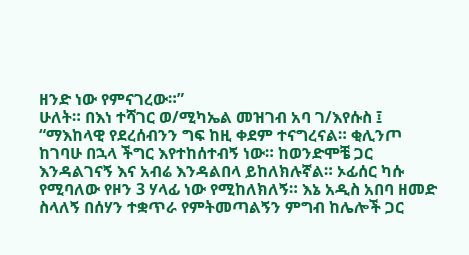ዘንድ ነው የምናገረው።”
ሁለት። በእነ ተሻገር ወ/ሚካኤል መዝገብ አባ ገ/እየሱስ ፤ “ማእከላዊ የደረሰብንን ግፍ ከዚ ቀደም ተናግረናል። ቂሊንጦ ከገባሁ በኋላ ችግር እየተከሰተብኝ ነው። ከወንድሞቼ ጋር እንዳልገናኝ እና አብሬ እንዳልበላ ይከለክሉኛል። ኦፊሰር ካሱ የሚባለው የዞን 3 ሃላፊ ነው የሚከለክለኝ። እኔ አዲስ አበባ ዘመድ ስላለኝ በሰሃን ተቋጥራ የምትመጣልኝን ምግብ ከሌሎች ጋር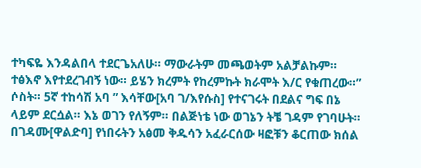ተካፍዬ እንዳልበላ ተደርጌአለሁ። ማውራትም መጫወትም አልቻልኩም። ተፅእኖ እየተደረገብኝ ነው። ይሄን ክረምት የከረምኩት ክራሞት እ/ር የቁጠረው።”
ሶስት። 5ኛ ተከሳሽ አባ ” እሳቸው[አባ ገ/እየሱስ] የተናገሩት በደልና ግፍ በኔ ላይም ደርሷል። እኔ ወገን የለኝም። በልጅነቴ ነው ወገኔን ትቼ ገዳም የገባሁት። በገዳሙ[ዋልድባ] የነበሩትን አፅመ ቅዱሳን አፈራርሰው ዛፎቹን ቆርጠው ክሰል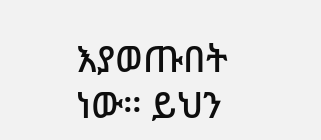እያወጡበት ነው። ይህን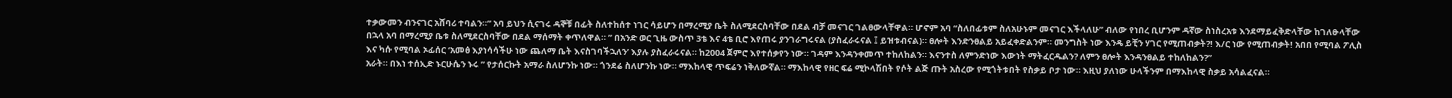ተቃውመን ብንናገር አሸባሪ ተባልን።” አባ ይህን ሲናገሩ ዳኞቹ በፊት ስለተከሰተ ነገር ሳይሆን በማረሚያ ቤት ስለሚደርስባቸው በደል ብቻ መናገር ገልፀውላቸዋል። ሆኖም አባ “ስለበፊቱም ስለአሁኑም መናገር እችላለሁ” ብለው የነበረ ቢሆንም ዳኛው ስነስረአቱ እንደማይፈቅድላቸው ከገለፁላቸው በኋላ አባ በማረሚያ ቤቱ ስለሚደርስባቸው በደል ማሰማት ቀጥለዋል። ” በአንድ ወር ጊዜ ውስጥ 3ቴ እና 4ቴ ቢሮ እየጠሩ ያንገራግሩናል (ያስፈራሩናል ፤ ይዝቱብናል)። ፀሎት እንድንፀልይ አይፈቀድልንም። መንግስት ነው እንዴ ይቺን ሃገር የሚጠብቃት?! እ/ር ነው የሚጠብቃት! አበበ የሚባል ፖሊስ እና ካሱ የሚባል ኦፊሰር ‘አመፅ እያነሳሳችሁ ነው ጨለማ ቤት እናስገባችኋለን’ እያሉ ያስፈራሩናል። ከ2004 ጀምሮ እየተሰቃየን ነው። ገዳም እንዳንቀመጥ ተከለከልን። እናንተስ ለምንድነው እውነት ማትፈርዱልን? ለምን ፀሎት እንዳንፀልይ ተከለከልን?”
አራት። በእነ ተሰኢድ ኑርሁሴን ኑሩ ” የታሰርኩት አማራ ስለሆንኩ ነው። ጎንደሬ ስለሆንኩ ነው። ማእከላዊ ጥፍሬን ነቅለውኛል። ማእከላዊ የዘር ፍሬ ሚኮላሽበት የሶት ልጅ ጡት አስረው የሚጎትቱበት የስቃይ ቦታ ነው። እዚህ ያለነው ሁላችንም በማእከላዊ ስቃይ አሳልፈናል።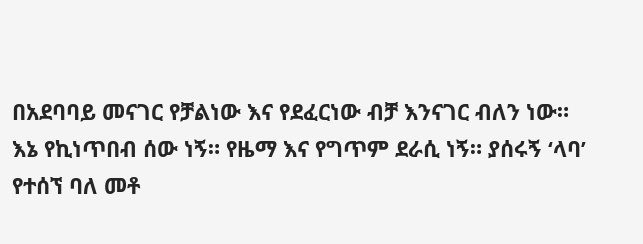በአደባባይ መናገር የቻልነው እና የደፈርነው ብቻ እንናገር ብለን ነው። እኔ የኪነጥበብ ሰው ነኝ። የዜማ እና የግጥም ደራሲ ነኝ። ያሰሩኝ ‘ላባ’ የተሰኘ ባለ መቶ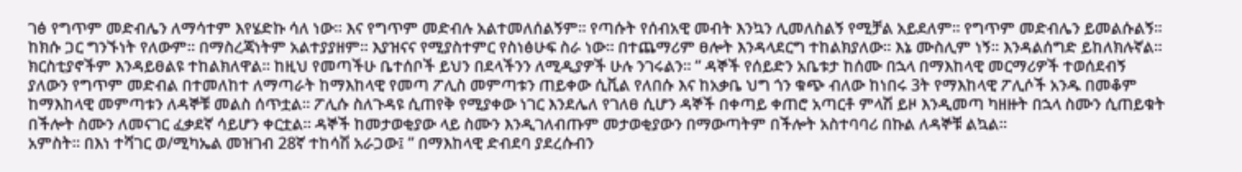ገፅ የግጥም መድብሌን ለማሳተም እየሄድኩ ሳለ ነው። እና የግጥም መድብሉ አልተመለሰልኝም። የጣሱት የሰብአዊ መብት እንኳን ሊመለስልኝ የሚቻል አይደለም። የግጥም መድብሌን ይመልሱልኝ። ከክሱ ጋር ግንኙነት የለውም። በማስረጃነትም አልተያያዘም። እያዝናና የሚያስተምር የስነፅሁፍ ስራ ነው። በተጨማሪም ፀሎት እንዳላደርግ ተከልክያለው። እኔ ሙስሊም ነኝ። እንዳልሰግድ ይከለክሉኛል። ክርስቲያኖችም እንዳይፀልዩ ተከልክለዋል። ከዚህ የመጣችሁ ቤተሰቦች ይህን በደላችንን ለሚዲያዎች ሁሉ ንገሩልን። ” ዳኞች የሰይድን አቤቱታ ከሰሙ በኋላ በማእከላዊ መርማሪዎች ተወሰደብኝ ያለውን የግጥም መድብል በተመለከተ ለማጣራት ከማእከላዊ የመጣ ፖሊስ መምጣቱን ጠይቀው ሲቪል የለበሱ እና ከአቃቤ ህግ ጎን ቁጭ ብለው ከነበሩ 3ት የማእከላዊ ፖሊሶች አንዱ በመቆም ከማእከላዊ መምጣቱን ለዳኞቹ መልስ ሰጥቷል። ፖሊሱ ስለጉዳዩ ሲጠየቅ የሚያቀው ነገር እንደሌለ የገለፀ ሲሆን ዳኞች በቀጣይ ቀጠሮ አጣርቶ ምላሽ ይዞ እንዲመጣ ካዘዙት በኋላ ስሙን ሲጠይቁት በችሎት ስሙን ለመናገር ፈቃደኛ ሳይሆን ቀርቷል። ዳኞች ከመታወቂያው ላይ ስሙን እንዲገለብጡም መታወቂያውን በማውጣትም በችሎት አስተባባሪ በኩል ለዳኞቹ ልኳል።
አምስት። በእነ ተሻገር ወ/ሚካኤል መዝገብ 28ኛ ተከሳሽ አራጋው፤ ” በማእከላዊ ድብደባ ያደረሱብን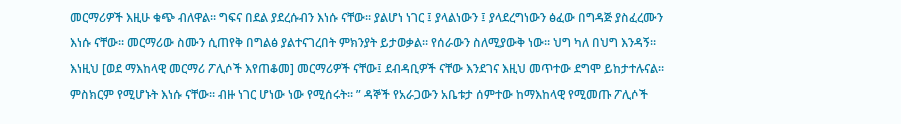መርማሪዎች እዚሁ ቁጭ ብለዋል። ግፍና በደል ያደረሱብን እነሱ ናቸው። ያልሆነ ነገር ፤ ያላልነውን ፤ ያላደረግነውን ፅፈው በግዳጅ ያስፈረሙን እነሱ ናቸው። መርማሪው ስሙን ሲጠየቅ በግልፅ ያልተናገረበት ምክንያት ይታወቃል። የሰራውን ስለሚያውቅ ነው። ህግ ካለ በህግ እንዳኝ። እነዚህ [ወደ ማእከላዊ መርማሪ ፖሊሶች እየጠቆመ] መርማሪዎች ናቸው፤ ደብዳቢዎች ናቸው እንደገና እዚህ መጥተው ደግሞ ይከታተሉናል። ምስክርም የሚሆኑት እነሱ ናቸው። ብዙ ነገር ሆነው ነው የሚሰሩት። ” ዳኞች የአራጋውን አቤቱታ ሰምተው ከማእከላዊ የሚመጡ ፖሊሶች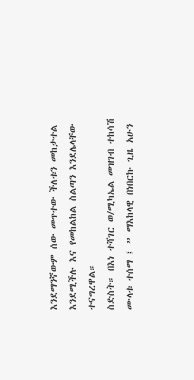እንደማንኛውም ሰው መጥተው ችለቱን መከታተል እንደሚችሉ እና የመከልከል ስልጣን እንደሌላቸው ተናግረዋል።
ስድስት። በእነ ተሻገር ወ/ሚካኤል መዝገብ ተከሳሽ ሙላቱ ተሰማ ፤ ” ማእከላዊ በነበርኩ ጊዜ አሁን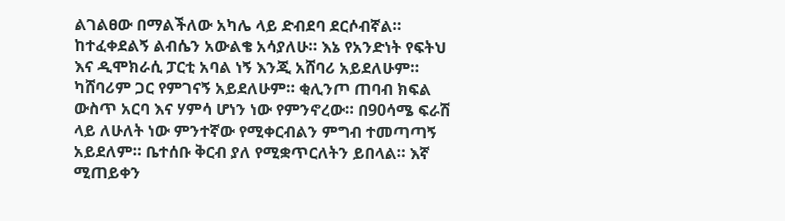ልገልፀው በማልችለው አካሌ ላይ ድብደባ ደርሶብኛል። ከተፈቀደልኝ ልብሴን አውልቄ አሳያለሁ። እኔ የአንድነት የፍትህ እና ዲሞክራሲ ፓርቲ አባል ነኝ እንጂ አሸባሪ አይደለሁም። ካሸባሪም ጋር የምገናኝ አይደለሁም። ቂሊንጦ ጠባብ ክፍል ውስጥ አርባ እና ሃምሳ ሆነን ነው የምንኖረው። በ90ሳሜ ፍራሽ ላይ ለሁለት ነው ምንተኛው የሚቀርብልን ምግብ ተመጣጣኝ አይደለም። ቤተሰቡ ቅርብ ያለ የሚቋጥርለትን ይበላል። እኛ ሚጠይቀን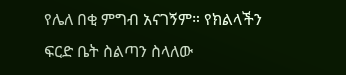የሌለ በቂ ምግብ አናገኝም። የክልላችን ፍርድ ቤት ስልጣን ስላለው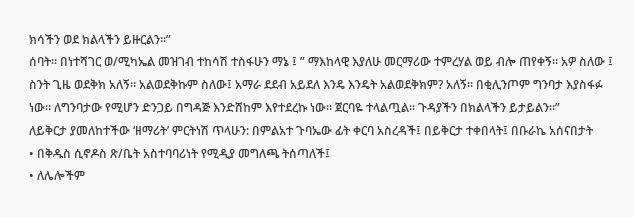ክሳችን ወደ ክልላችን ይዙርልን።”
ሰባት። በነተሻገር ወ/ሚካኤል መዝገብ ተከሳሽ ተስፋሁን ማኔ ፤ ” ማእከላዊ እያለሁ መርማሪው ተምረሃል ወይ ብሎ ጠየቀኝ። አዎ ስለው ፤ ስንት ጊዜ ወደቅክ አለኝ። አልወደቅኩም ስለው፤ አማራ ደደብ አይደለ እንዴ እንዴት አልወደቅክም? አለኝ። በቂሊንጦም ግንባታ እያስፋፉ ነው። ለግንባታው የሚሆን ድንጋይ በግዳጅ እንድሸከም እየተደረኩ ነው። ጀርባዬ ተላልጧል። ጉዳያችን በክልላችን ይታይልን።”
ለይቅርታ ያመለከተችው ‘ዘማሪት’ ምርትነሽ ጥላሁን: በምልአተ ጉባኤው ፊት ቀርባ አስረዳች፤ በይቅርታ ተቀበላት፤ በቡራኬ አሰናበታት
• በቅዱስ ሲኖዶስ ጽ/ቤት አስተባባሪነት የሚዲያ መግለጫ ትሰጣለች፤
• ለሌሎችም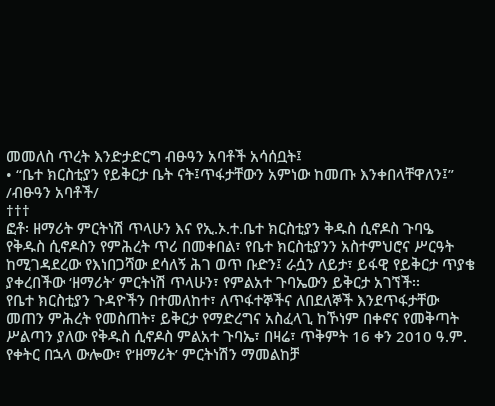መመለስ ጥረት እንድታድርግ ብፁዓን አባቶች አሳሰቧት፤
• “ቤተ ክርስቲያን የይቅርታ ቤት ናት፤ጥፋታቸውን አምነው ከመጡ እንቀበላቸዋለን፤” /ብፁዓን አባቶች/
†††
ፎቶ፡ ዘማሪት ምርትነሽ ጥላሁን እና የኢ.ኦ.ተ.ቤተ ክርስቲያን ቅዱስ ሲኖዶስ ጉባዔ
የቅዱስ ሲኖዶስን የምሕረት ጥሪ በመቀበል፣ የቤተ ክርስቲያንን አስተምህሮና ሥርዓት ከሚገዳደረው የእነበጋሻው ደሳለኝ ሕገ ወጥ ቡድን፤ ራሷን ለይታ፣ ይፋዊ የይቅርታ ጥያቄ ያቀረበችው ‘ዘማሪት’ ምርትነሽ ጥላሁን፣ የምልአተ ጉባኤውን ይቅርታ አገኘች፡፡
የቤተ ክርስቲያን ጉዳዮችን በተመለከተ፣ ለጥፋተኞችና ለበደለኞች እንደጥፋታቸው መጠን ምሕረት የመስጠት፣ ይቅርታ የማድረግና አስፈላጊ ከኾነም በቀኖና የመቅጣት ሥልጣን ያለው የቅዱስ ሲኖዶስ ምልአተ ጉባኤ፣ በዛሬ፣ ጥቅምት 16 ቀን 2010 ዓ.ም. የቀትር በኋላ ውሎው፣ የ‘ዘማሪት’ ምርትነሽን ማመልከቻ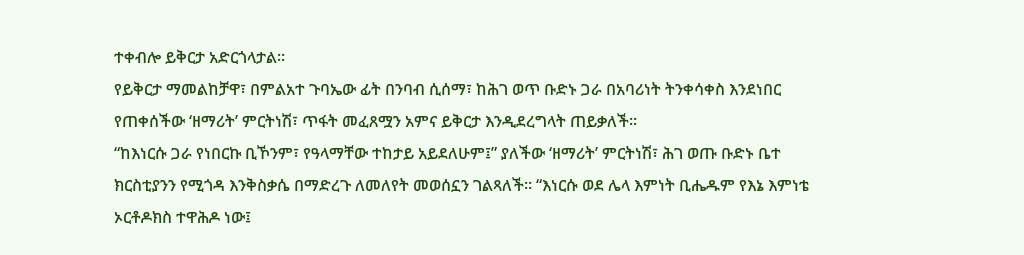ተቀብሎ ይቅርታ አድርጎላታል፡፡
የይቅርታ ማመልከቻዋ፣ በምልአተ ጉባኤው ፊት በንባብ ሲሰማ፣ ከሕገ ወጥ ቡድኑ ጋራ በአባሪነት ትንቀሳቀስ እንደነበር የጠቀሰችው ‘ዘማሪት’ ምርትነሽ፣ ጥፋት መፈጸሟን አምና ይቅርታ እንዲደረግላት ጠይቃለች፡፡
“ከእነርሱ ጋራ የነበርኩ ቢኾንም፣ የዓላማቸው ተከታይ አይደለሁም፤” ያለችው ‘ዘማሪት’ ምርትነሽ፣ ሕገ ወጡ ቡድኑ ቤተ ክርስቲያንን የሚጎዳ እንቅስቃሴ በማድረጉ ለመለየት መወሰኗን ገልጻለች፡፡ “እነርሱ ወደ ሌላ እምነት ቢሔዱም የእኔ እምነቴ ኦርቶዶክስ ተዋሕዶ ነው፤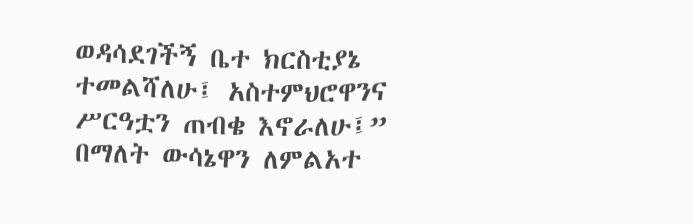ወዳሳደገችኝ ቤተ ክርስቲያኔ ተመልሻለሁ፤ አስተምህሮዋንና ሥርዓቷን ጠብቄ እኖራለሁ፤” በማለት ውሳኔዋን ለምልአተ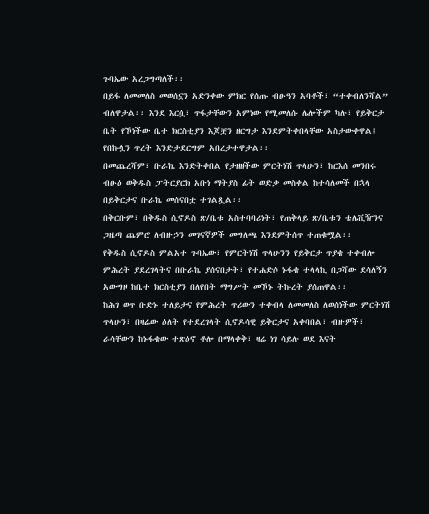ጉባኤው አረጋግጣለች፡፡
በይፋ ለመመለስ መወሰኗን አድንቀው ምክር የሰጡ ብፁዓን አባቶች፣ “ተቀብለንሻል” ብለዋታል፡፡ እንደ እርሷ፣ ጥፋታቸውን አምነው የሚመለሱ ሌሎችም ካሉ፣ የይቅርታ ቤት የኾነችው ቤተ ክርስቲያን እጆቿን ዘርግታ እንደምትቀበላቸው አስታውቀዋል፤ የበኩሏን ጥረት እንድታደርግም አበረታተዋታል፡፡
በመጨረሻም፣ ቡራኬ እንድትቀበል የታዘዘችው ምርትነሽ ጥላሁን፣ ከርእሰ መንበሩ ብፁዕ ወቅዱስ ፓትርያርክ አቡነ ማትያስ ፊት ወድቃ መስቀል ከተሳለመች በኋላ በይቅርታና ቡራኬ መሰናበቷ ተገልጿል፡፡
በቅርቡም፣ በቅዱስ ሲኖዶስ ጽ/ቤቱ አስተባባሪነት፣ የጠቅላይ ጽ/ቤቱን ቴሌቪዥንና ጋዜጣ ጨምሮ ለብዙኃን መገናኛዎች መግለጫ እንደምትሰጥ ተጠቁሟል፡፡
የቅዱስ ሲኖዶስ ምልአተ ጉባኤው፣ የምርትነሽ ጥላሁንን የይቅርታ ጥያቄ ተቀብሎ ምሕረት ያደረገላትና በቡራኬ ያሰናበታት፣ የተሐድሶ ኑፋቄ ተላላኪ በጋሻው ደሳለኝን አውግዞ ከቤተ ክርስቲያን በለየበት ማግሥት መኾኑ ትኩረት ያሰጠዋል፡፡
ከሕገ ወጥ ቡድኑ ተለይታና የምሕረት ጥሪውን ተቀብላ ለመመለስ ለወሰነችው ምርትነሽ ጥላሁን፣ በዛሬው ዕለት የተደረገላት ሲኖዶሳዊ ይቅርታና አቀባበል፣ ብዙዎች፣ ራሳቸውን ከኑፋቄው ተጽዕኖ ቶሎ በማላቀቅ፣ ዛሬ ነገ ሳይሉ ወደ እናት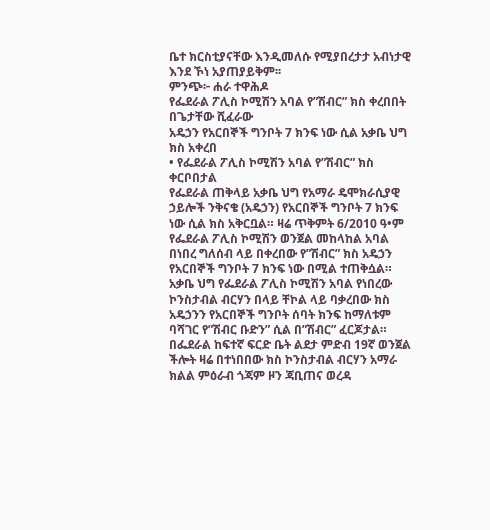ቤተ ክርስቲያናቸው እንዲመለሱ የሚያበረታታ አብነታዊ እንደ ኾነ አያጠያይቅም፡፡
ምንጭ፦ ሐራ ተዋሕዶ
የፌደራል ፖሊስ ኮሚሽን አባል የ”ሽብር” ክስ ቀረበበት
በጌታቸው ሺፈራው
አዴኃን የአርበኞች ግንቦት 7 ክንፍ ነው ሲል አቃቤ ህግ ክስ አቀረበ
• የፌደራል ፖሊስ ኮሚሽን አባል የ”ሽብር” ክስ ቀርቦበታል
የፌደራል ጠቅላይ አቃቤ ህግ የአማራ ዴሞክራሲያዊ ኃይሎች ንቅናቄ (አዴኃን) የአርበኞች ግንቦት 7 ክንፍ ነው ሲል ክስ አቅርቧል። ዛሬ ጥቅምት 6/2010 ዓ•ም የፌደራል ፖሊስ ኮሚሽን ወንጀል መከላከል አባል በነበረ ግለሰብ ላይ በቀረበው የ”ሽብር” ክስ አዴኃን የአርበኞች ግንቦት 7 ክንፍ ነው በሚል ተጠቅሷል። አቃቤ ህግ የፌደራል ፖሊስ ኮሚሽን አባል የነበረው ኮንስታብል ብርሃን በላይ ቸኮል ላይ ባቃረበው ክስ አዴኃንን የአርበኞች ግንቦት ሰባት ክንፍ ከማለቱም ባሻገር የ”ሽብር ቡድን” ሲል በ”ሽብር” ፈርጆታል።
በፌደራል ከፍተኛ ፍርድ ቤት ልደታ ምድብ 19ኛ ወንጀል ችሎት ዛሬ በተነበበው ክስ ኮንስታብል ብርሃን አማራ ክልል ምዕራብ ጎጃም ዞን ጃቢጠና ወረዳ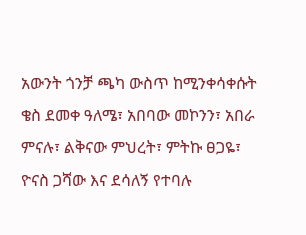አውንት ጎንቻ ጫካ ውስጥ ከሚንቀሳቀሱት ቄስ ደመቀ ዓለሜ፣ አበባው መኮንን፣ አበራ ምናሉ፣ ልቅናው ምህረት፣ ምትኩ ፀጋዬ፣ ዮናስ ጋሻው እና ደሳለኝ የተባሉ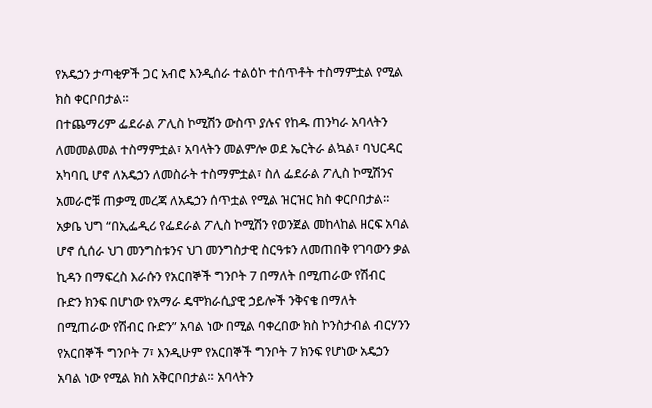የአዴኃን ታጣቂዎች ጋር አብሮ እንዲሰራ ተልዕኮ ተሰጥቶት ተስማምቷል የሚል ክስ ቀርቦበታል።
በተጨማሪም ፌደራል ፖሊስ ኮሚሽን ውስጥ ያሉና የከዱ ጠንካራ አባላትን ለመመልመል ተስማምቷል፣ አባላትን መልምሎ ወደ ኤርትራ ልኳል፣ ባህርዳር አካባቢ ሆኖ ለአዴኃን ለመስራት ተስማምቷል፣ ስለ ፌደራል ፖሊስ ኮሚሽንና አመራሮቹ ጠቃሚ መረጃ ለአዴኃን ሰጥቷል የሚል ዝርዝር ክስ ቀርቦበታል።
አቃቤ ህግ “በኢፌዲሪ የፌደራል ፖሊስ ኮሚሽን የወንጀል መከላከል ዘርፍ አባል ሆኖ ሲሰራ ህገ መንግስቱንና ህገ መንግስታዊ ስርዓቱን ለመጠበቅ የገባውን ቃል ኪዳን በማፍረስ እራሱን የአርበኞች ግንቦት 7 በማለት በሚጠራው የሽብር ቡድን ክንፍ በሆነው የአማራ ዴሞክራሲያዊ ኃይሎች ንቅናቄ በማለት በሚጠራው የሽብር ቡድን” አባል ነው በሚል ባቀረበው ክስ ኮንስታብል ብርሃንን የአርበኞች ግንቦት 7፣ እንዲሁም የአርበኞች ግንቦት 7 ክንፍ የሆነው አዴኃን አባል ነው የሚል ክስ አቅርቦበታል። አባላትን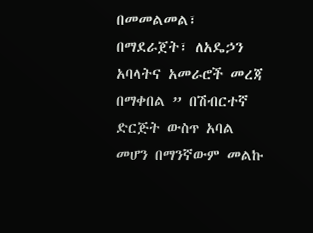በመመልመል፣ በማደራጀት፣ ለአዴኃን አባላትና አመራሮች መረጃ በማቀበል ” በሽብርተኛ ድርጅት ውስጥ አባል መሆን በማንኛውም መልኩ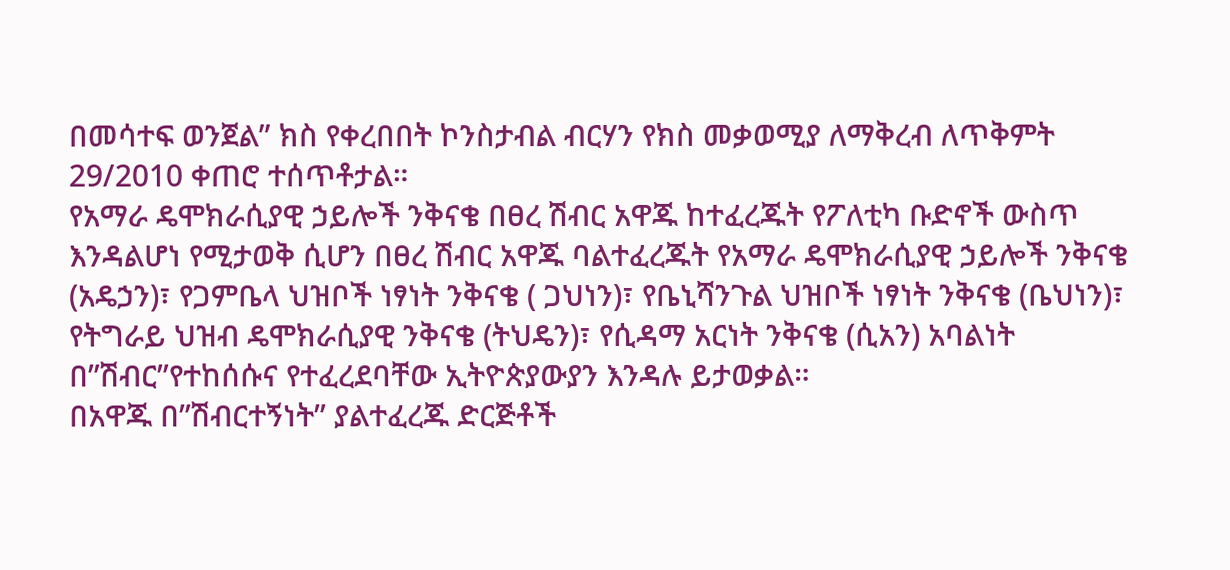በመሳተፍ ወንጀል” ክስ የቀረበበት ኮንስታብል ብርሃን የክስ መቃወሚያ ለማቅረብ ለጥቅምት 29/2010 ቀጠሮ ተሰጥቶታል።
የአማራ ዴሞክራሲያዊ ኃይሎች ንቅናቄ በፀረ ሽብር አዋጁ ከተፈረጁት የፖለቲካ ቡድኖች ውስጥ እንዳልሆነ የሚታወቅ ሲሆን በፀረ ሽብር አዋጁ ባልተፈረጁት የአማራ ዴሞክራሲያዊ ኃይሎች ንቅናቄ (አዴኃን)፣ የጋምቤላ ህዝቦች ነፃነት ንቅናቄ ( ጋህነን)፣ የቤኒሻንጉል ህዝቦች ነፃነት ንቅናቄ (ቤህነን)፣ የትግራይ ህዝብ ዴሞክራሲያዊ ንቅናቄ (ትህዴን)፣ የሲዳማ አርነት ንቅናቄ (ሲአን) አባልነት በ”ሽብር”የተከሰሱና የተፈረደባቸው ኢትዮጵያውያን እንዳሉ ይታወቃል።
በአዋጁ በ”ሽብርተኝነት” ያልተፈረጁ ድርጅቶች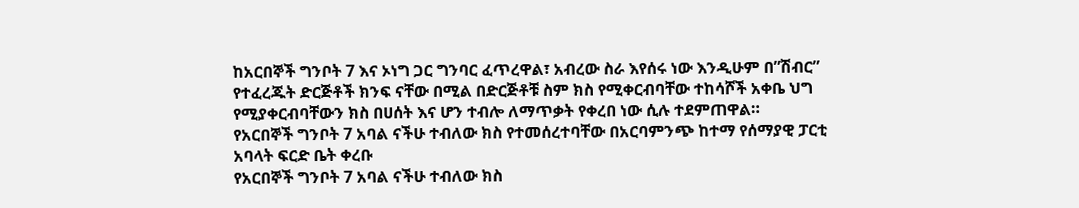ከአርበኞች ግንቦት 7 እና ኦነግ ጋር ግንባር ፈጥረዋል፣ አብረው ስራ እየሰሩ ነው እንዲሁም በ”ሽብር” የተፈረጁት ድርጅቶች ክንፍ ናቸው በሚል በድርጅቶቹ ስም ክስ የሚቀርብባቸው ተከሳሾች አቀቤ ህግ የሚያቀርብባቸውን ክስ በሀሰት እና ሆን ተብሎ ለማጥቃት የቀረበ ነው ሲሉ ተደምጠዋል።
የአርበኞች ግንቦት 7 አባል ናችሁ ተብለው ክስ የተመሰረተባቸው በአርባምንጭ ከተማ የሰማያዊ ፓርቲ አባላት ፍርድ ቤት ቀረቡ
የአርበኞች ግንቦት 7 አባል ናችሁ ተብለው ክስ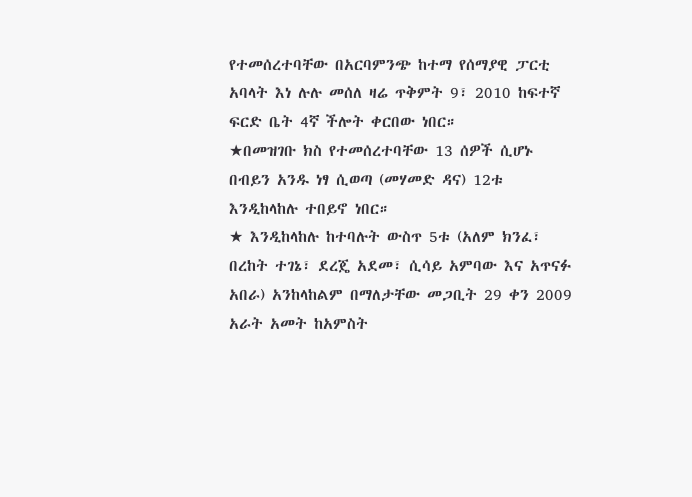የተመሰረተባቸው በአርባምንጭ ከተማ የሰማያዊ ፓርቲ አባላት እነ ሉሉ መሰለ ዛሬ ጥቅምት 9፣ 2010 ከፍተኛ ፍርድ ቤት 4ኛ ችሎት ቀርበው ነበር።
★በመዝገቡ ክስ የተመሰረተባቸው 13 ሰዎች ሲሆኑ በብይን አንዱ ነፃ ሲወጣ (መሃመድ ዳና) 12ቱ እንዲከላከሉ ተበይኖ ነበር።
★ እንዲከላከሉ ከተባሉት ውስጥ 5ቱ (አለም ክንፈ፣ በረከት ተገኔ፣ ደረጄ አደመ፣ ሲሳይ አምባው እና አጥናፉ አበራ) አንከላከልም በማለታቸው መጋቢት 29 ቀን 2009 አራት አመት ከአምስት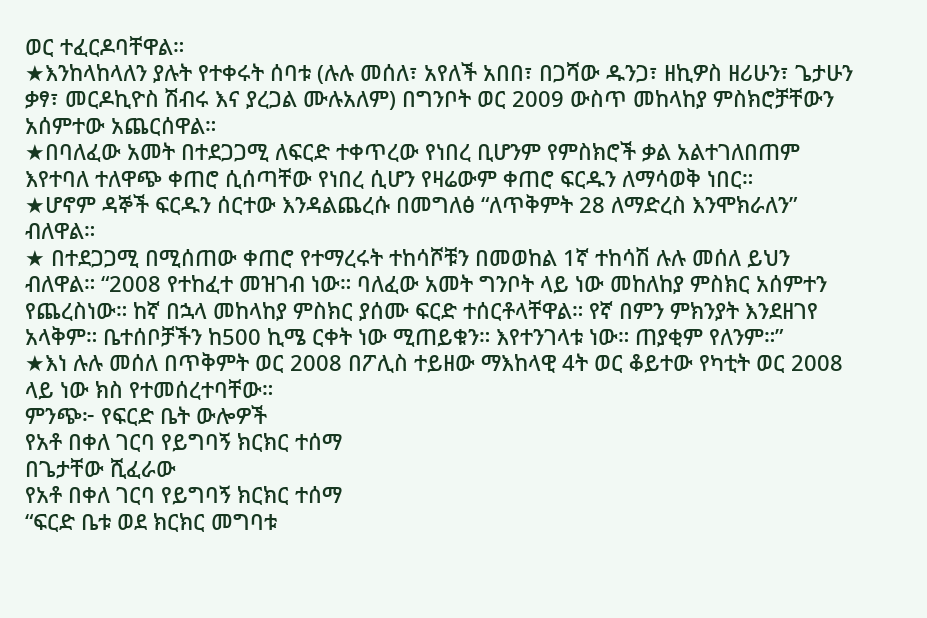ወር ተፈርዶባቸዋል።
★እንከላከላለን ያሉት የተቀሩት ሰባቱ (ሉሉ መሰለ፣ አየለች አበበ፣ በጋሻው ዱንጋ፣ ዘኪዎስ ዘሪሁን፣ ጌታሁን ቃፃ፣ መርዶኪዮስ ሽብሩ እና ያረጋል ሙሉአለም) በግንቦት ወር 2009 ውስጥ መከላከያ ምስክሮቻቸውን አሰምተው አጨርሰዋል።
★በባለፈው አመት በተደጋጋሚ ለፍርድ ተቀጥረው የነበረ ቢሆንም የምስክሮች ቃል አልተገለበጠም እየተባለ ተለዋጭ ቀጠሮ ሲሰጣቸው የነበረ ሲሆን የዛሬውም ቀጠሮ ፍርዱን ለማሳወቅ ነበር።
★ሆኖም ዳኞች ፍርዱን ሰርተው እንዳልጨረሱ በመግለፅ “ለጥቅምት 28 ለማድረስ እንሞክራለን” ብለዋል።
★ በተደጋጋሚ በሚሰጠው ቀጠሮ የተማረሩት ተከሳሾቹን በመወከል 1ኛ ተከሳሽ ሉሉ መሰለ ይህን ብለዋል። “2008 የተከፈተ መዝገብ ነው። ባለፈው አመት ግንቦት ላይ ነው መከለከያ ምስክር አሰምተን የጨረስነው። ከኛ በኋላ መከላከያ ምስክር ያሰሙ ፍርድ ተሰርቶላቸዋል። የኛ በምን ምክንያት እንደዘገየ አላቅም። ቤተሰቦቻችን ከ500 ኪሜ ርቀት ነው ሚጠይቁን። እየተንገላቱ ነው። ጠያቂም የለንም።”
★እነ ሉሉ መሰለ በጥቅምት ወር 2008 በፖሊስ ተይዘው ማእከላዊ 4ት ወር ቆይተው የካቲት ወር 2008 ላይ ነው ክስ የተመሰረተባቸው።
ምንጭ፦ የፍርድ ቤት ውሎዎች
የአቶ በቀለ ገርባ የይግባኝ ክርክር ተሰማ
በጌታቸው ሺፈራው
የአቶ በቀለ ገርባ የይግባኝ ክርክር ተሰማ
“ፍርድ ቤቱ ወደ ክርክር መግባቱ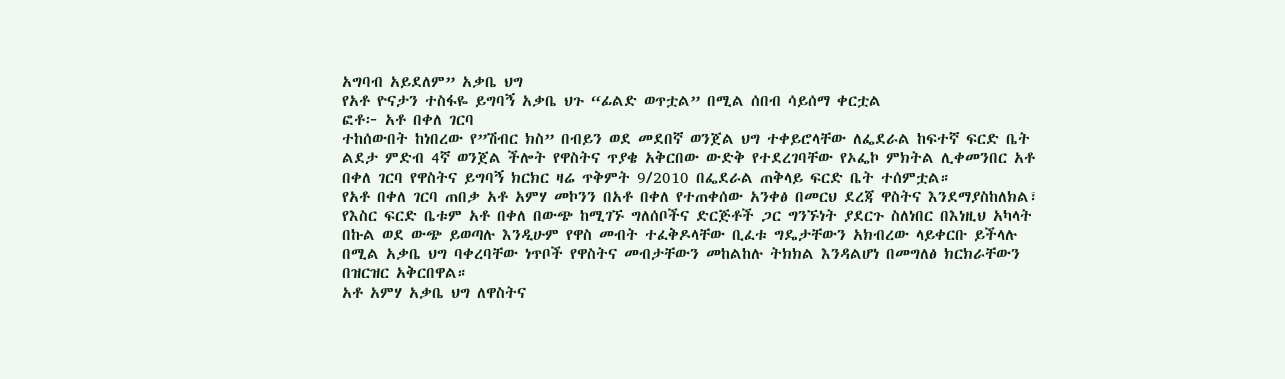አግባብ አይደለም” አቃቤ ህግ
የአቶ ዮናታን ተስፋዬ ይግባኝ አቃቤ ህጉ “ፊልድ ወጥቷል” በሚል ሰበብ ሳይሰማ ቀርቷል
ፎቶ፦ አቶ በቀለ ገርባ
ተከሰውበት ከነበረው የ”ሽብር ክስ” በብይን ወደ መደበኛ ወንጀል ህግ ተቀይሮላቸው ለፌደራል ከፍተኛ ፍርድ ቤት ልደታ ምድብ 4ኛ ወንጀል ችሎት የዋስትና ጥያቄ አቅርበው ውድቅ የተደረገባቸው የኦፌኮ ምክትል ሊቀመንበር አቶ በቀለ ገርባ የዋስትና ይግባኝ ክርክር ዛሬ ጥቅምት 9/2010 በፌደራል ጠቅላይ ፍርድ ቤት ተሰምቷል።
የአቶ በቀለ ገርባ ጠበቃ አቶ አምሃ መኮንን በአቶ በቀለ የተጠቀሰው አንቀፅ በመርህ ደረጃ ዋስትና እንደማያስከለክል፣ የእስር ፍርድ ቤቱም አቶ በቀለ በውጭ ከሚገኙ ግለሰቦችና ድርጅቶች ጋር ግንኙነት ያደርጉ ስለነበር በእነዚህ አካላት በኩል ወደ ውጭ ይወጣሉ እንዲሁም የዋስ መብት ተፈቅዶላቸው ቢፈቱ ግዴታቸውን አክብረው ላይቀርቡ ይችላሉ በሚል አቃቤ ህግ ባቀረባቸው ነጥቦች የዋስትና መብታቸውን መከልከሉ ትክክል እንዳልሆነ በመግለፅ ክርክራቸውን በዝርዝር አቅርበዋል።
አቶ አምሃ አቃቤ ህግ ለዋስትና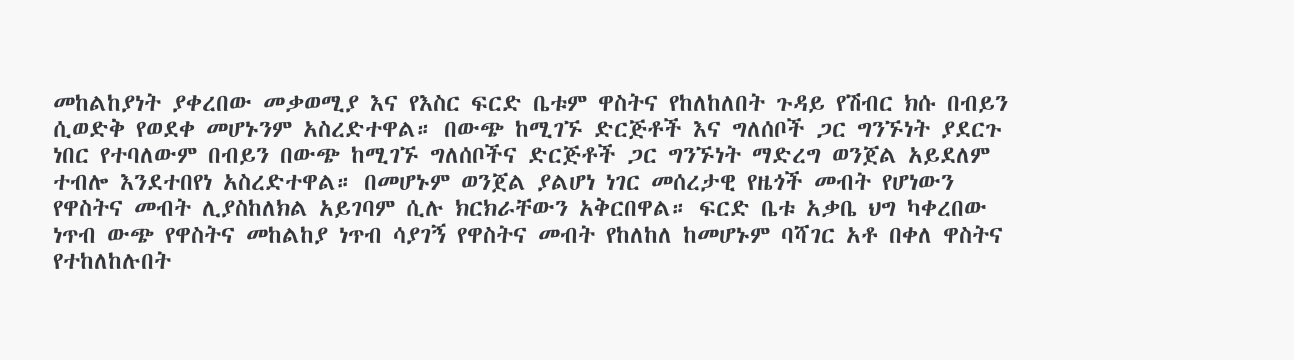መከልከያነት ያቀረበው መቃወሚያ እና የእስር ፍርድ ቤቱም ዋስትና የከለከለበት ጉዳይ የሽብር ክሱ በብይን ሲወድቅ የወደቀ መሆኑንም አስረድተዋል። በውጭ ከሚገኙ ድርጅቶች እና ግለሰቦች ጋር ግንኙነት ያደርጉ ነበር የተባለውም በብይን በውጭ ከሚገኙ ግለሰቦችና ድርጅቶች ጋር ግንኙነት ማድረግ ወንጀል አይደለም ተብሎ እንደተበየነ አስረድተዋል። በመሆኑም ወንጀል ያልሆነ ነገር መሰረታዊ የዜጎች መብት የሆነውን የዋስትና መብት ሊያስከለክል አይገባም ሲሉ ክርክራቸውን አቅርበዋል። ፍርድ ቤቱ አቃቤ ህግ ካቀረበው ነጥብ ውጭ የዋስትና መከልከያ ነጥብ ሳያገኝ የዋስትና መብት የከለከለ ከመሆኑም ባሻገር አቶ በቀለ ዋስትና የተከለከሉበት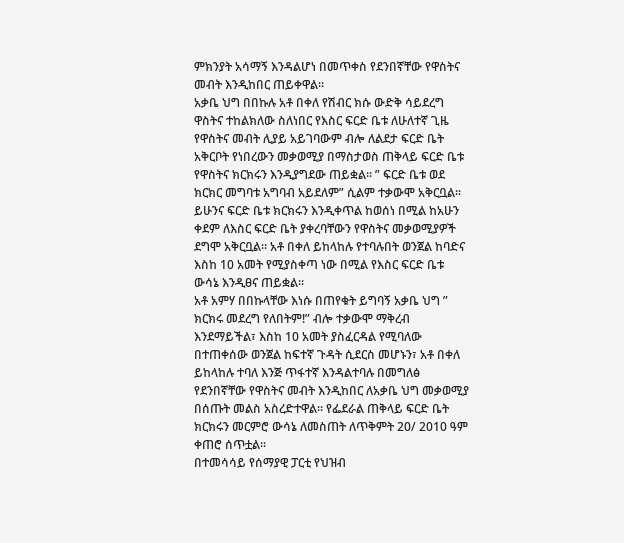ምክንያት አሳማኝ እንዳልሆነ በመጥቀስ የደንበኛቸው የዋስትና መብት እንዲከበር ጠይቀዋል።
አቃቤ ህግ በበኩሉ አቶ በቀለ የሽብር ክሱ ውድቅ ሳይደረግ ዋስትና ተከልክለው ስለነበር የእስር ፍርድ ቤቱ ለሁለተኛ ጊዜ የዋስትና መብት ሊያይ አይገባውም ብሎ ለልደታ ፍርድ ቤት አቅርቦት የነበረውን መቃወሚያ በማስታወስ ጠቅላይ ፍርድ ቤቱ የዋስትና ክርክሩን እንዲያግደው ጠይቋል። ” ፍርድ ቤቱ ወደ ክርክር መግባቱ አግባብ አይደለም” ሲልም ተቃውሞ አቅርቧል። ይሁንና ፍርድ ቤቱ ክርክሩን እንዲቀጥል ከወሰነ በሚል ከአሁን ቀደም ለእስር ፍርድ ቤት ያቀረባቸውን የዋስትና መቃወሚያዎች ደግሞ አቅርቧል። አቶ በቀለ ይከላከሉ የተባሉበት ወንጀል ከባድና እስከ 10 አመት የሚያስቀጣ ነው በሚል የእስር ፍርድ ቤቱ ውሳኔ እንዲፀና ጠይቋል።
አቶ አምሃ በበኩላቸው እነሱ በጠየቁት ይግባኝ አቃቤ ህግ ” ክርክሩ መደረግ የለበትም!” ብሎ ተቃውሞ ማቅረብ እንደማይችል፣ እስከ 10 አመት ያስፈርዳል የሚባለው በተጠቀሰው ወንጀል ከፍተኛ ጉዳት ሲደርስ መሆኑን፣ አቶ በቀለ ይከላከሉ ተባለ እንጅ ጥፋተኛ እንዳልተባሉ በመግለፅ የደንበኛቸው የዋስትና መብት እንዲከበር ለአቃቤ ህግ መቃወሚያ በሰጡት መልስ አስረድተዋል። የፌደራል ጠቅላይ ፍርድ ቤት ክርክሩን መርምሮ ውሳኔ ለመስጠት ለጥቅምት 20/ 2010 ዓም ቀጠሮ ሰጥቷል።
በተመሳሳይ የሰማያዊ ፓርቲ የህዝብ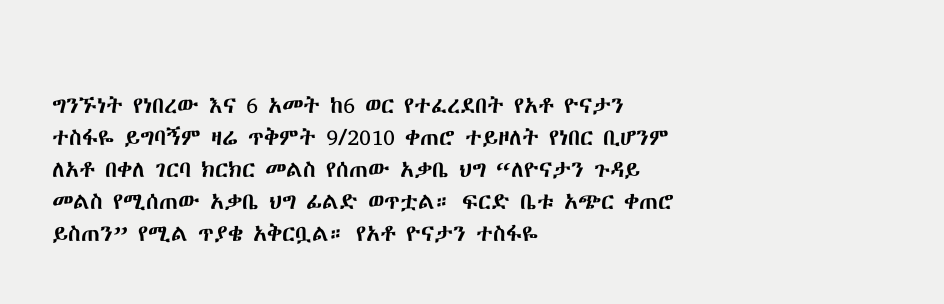ግንኙነት የነበረው እና 6 አመት ከ6 ወር የተፈረደበት የአቶ ዮናታን ተስፋዬ ይግባኝም ዛሬ ጥቅምት 9/2010 ቀጠሮ ተይዞለት የነበር ቢሆንም ለአቶ በቀለ ገርባ ክርክር መልስ የሰጠው አቃቤ ህግ “ለዮናታን ጉዳይ መልስ የሚሰጠው አቃቤ ህግ ፊልድ ወጥቷል። ፍርድ ቤቱ አጭር ቀጠሮ ይስጠን” የሚል ጥያቄ አቅርቧል። የአቶ ዮናታን ተስፋዬ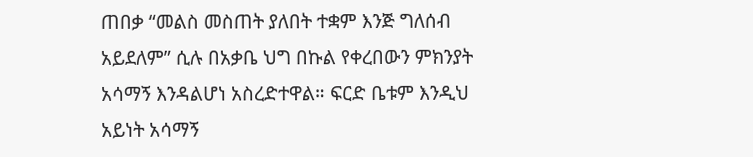ጠበቃ “መልስ መስጠት ያለበት ተቋም እንጅ ግለሰብ አይደለም” ሲሉ በአቃቤ ህግ በኩል የቀረበውን ምክንያት አሳማኝ እንዳልሆነ አስረድተዋል። ፍርድ ቤቱም እንዲህ አይነት አሳማኝ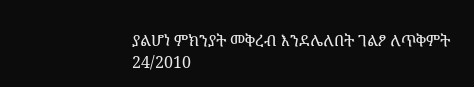ያልሆነ ምክንያት መቅረብ እንደሌለበት ገልፆ ለጥቅምት 24/2010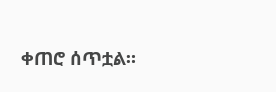ቀጠሮ ሰጥቷል።